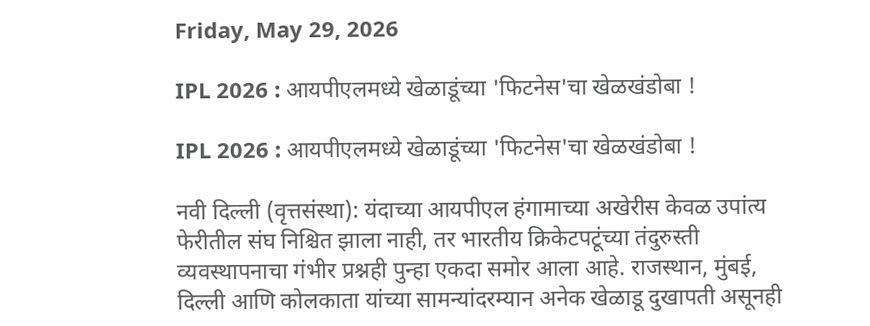Friday, May 29, 2026

IPL 2026 : आयपीएलमध्ये खेळाडूंच्या 'फिटनेस'चा खेळखंडोबा !

IPL 2026 : आयपीएलमध्ये खेळाडूंच्या 'फिटनेस'चा खेळखंडोबा !

नवी दिल्ली (वृत्तसंस्था): यंदाच्या आयपीएल हंगामाच्या अखेरीस केवळ उपांत्य फेरीतील संघ निश्चित झाला नाही, तर भारतीय क्रिकेटपटूंच्या तंदुरुस्ती व्यवस्थापनाचा गंभीर प्रश्नही पुन्हा एकदा समोर आला आहे. राजस्थान, मुंबई, दिल्ली आणि कोलकाता यांच्या सामन्यांदरम्यान अनेक खेळाडू दुखापती असूनही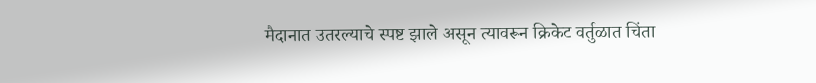मैदानात उतरल्याचे स्पष्ट झाले असून त्यावरून क्रिकेट वर्तुळात चिंता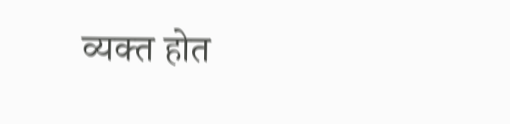व्यक्त होत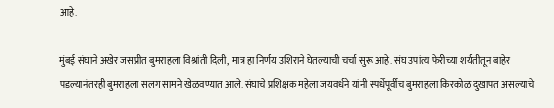आहे.

मुंबई संघाने अखेर जसप्रीत बुमराहला विश्रांती दिली, मात्र हा निर्णय उशिराने घेतल्याची चर्चा सुरू आहे. संघ उपांत्य फेरीच्या शर्यतीतून बाहेर पडल्यानंतरही बुमराहला सलग सामने खेळवण्यात आले. संघाचे प्रशिक्षक महेला जयवर्धने यांनी स्पर्धेपूर्वीच बुमराहला किरकोळ दुखापत असल्याचे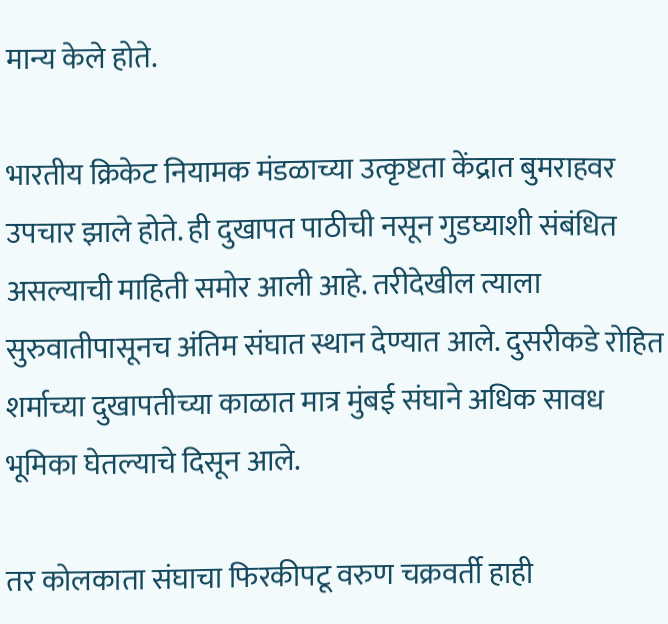मान्य केले होते.

भारतीय क्रिकेट नियामक मंडळाच्या उत्कृष्टता केंद्रात बुमराहवर उपचार झाले होते. ही दुखापत पाठीची नसून गुडघ्याशी संबंधित असल्याची माहिती समोर आली आहे. तरीदेखील त्याला सुरुवातीपासूनच अंतिम संघात स्थान देण्यात आले. दुसरीकडे रोहित शर्माच्या दुखापतीच्या काळात मात्र मुंबई संघाने अधिक सावध भूमिका घेतल्याचे दिसून आले.

तर कोलकाता संघाचा फिरकीपटू वरुण चक्रवर्ती हाही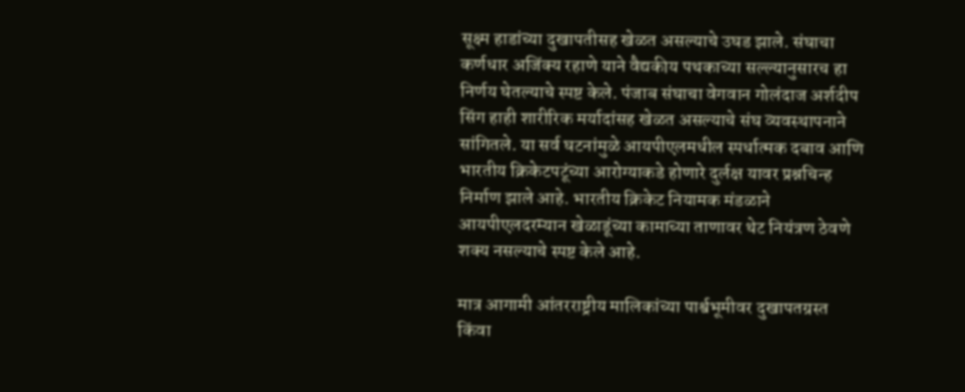सूक्ष्म हाडांच्या दुखापतीसह खेळत असल्याचे उघड झाले. संघाचा कर्णधार अजिंक्य रहाणे याने वैद्यकीय पथकाच्या सल्ल्यानुसारच हा निर्णय घेतल्याचे स्पष्ट केले. पंजाब संघाचा वेगवान गोलंदाज अर्शदीप सिंग हाही शारीरिक मर्यादांसह खेळत असल्याचे संघ व्यवस्थापनाने सांगितले. या सर्व घटनांमुळे आयपीएलमधील स्पर्धात्मक दबाव आणि भारतीय क्रिकेटपटूंच्या आरोग्याकडे होणारे दुर्लक्ष यावर प्रश्नचिन्ह निर्माण झाले आहे. भारतीय क्रिकेट नियामक मंडळाने आयपीएलदरम्यान खेळाडूंच्या कामाच्या ताणावर थेट नियंत्रण ठेवणे शक्य नसल्याचे स्पष्ट केले आहे.

मात्र आगामी आंतरराष्ट्रीय मालिकांच्या पार्श्वभूमीवर दुखापतग्रस्त किंवा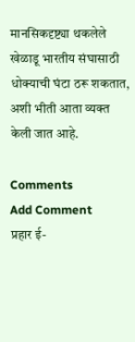मानसिकदृष्ट्या थकलेले खेळाडू भारतीय संघासाठी धोक्याची घंटा ठरू शकतात, अशी भीती आता व्यक्त केली जात आहे.

Comments
Add Comment
प्रहार ई-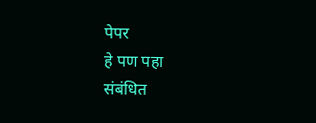पेपर
हे पण पहा
संबंधित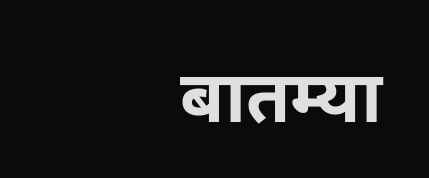बातम्या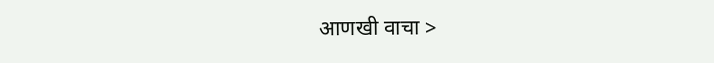आणखी वाचा >